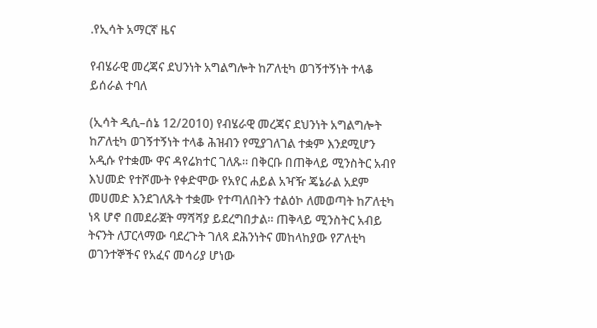.የኢሳት አማርኛ ዜና

የብሄራዊ መረጃና ደህንነት አግልግሎት ከፖለቲካ ወገኝተኝነት ተላቆ ይሰራል ተባለ

(ኢሳት ዲሲ–ሰኔ 12/2010) የብሄራዊ መረጃና ደህንነት አግልግሎት ከፖለቲካ ወገኝተኝነት ተላቆ ሕዝብን የሚያገለገል ተቋም እንደሚሆን አዲሱ የተቋሙ ዋና ዳየሬክተር ገለጹ። በቅርቡ በጠቅላይ ሚንስትር አብየ እህመድ የተሾሙት የቀድሞው የአየር ሐይል አዣዥ ጄኔራል አደም መሀመድ እንደገለጹት ተቋሙ የተጣለበትን ተልዕኮ ለመወጣት ከፖለቲካ ነጻ ሆኖ በመደራጀት ማሻሻያ ይደረግበታል። ጠቅላይ ሚንስትር አብይ ትናንት ለፓርላማው ባደረጉት ገለጻ ደሕንነትና መከላከያው የፖለቲካ ወገንተኞችና የአፈና መሳሪያ ሆነው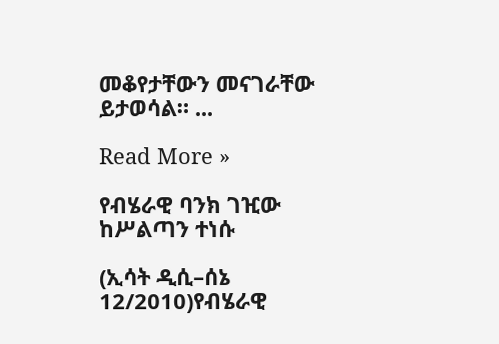መቆየታቸውን መናገራቸው ይታወሳል። ...

Read More »

የብሄራዊ ባንክ ገዢው ከሥልጣን ተነሱ

(ኢሳት ዲሲ–ሰኔ 12/2010)የብሄራዊ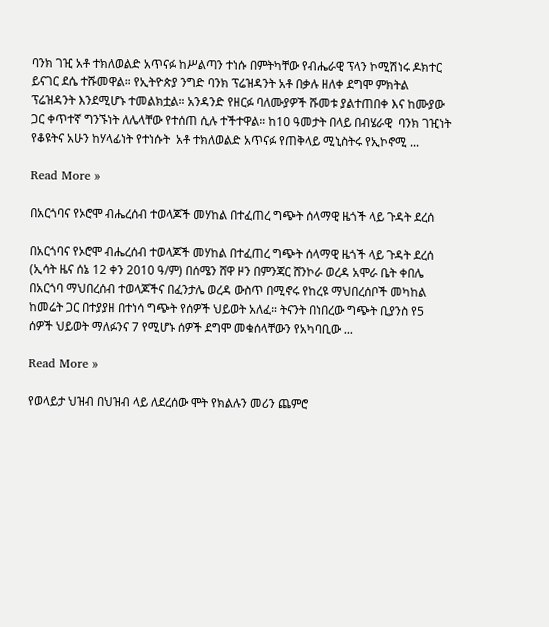ባንክ ገዢ አቶ ተክለወልድ አጥናፉ ከሥልጣን ተነሱ በምትካቸው የብሔራዊ ፕላን ኮሚሽነሩ ዶክተር ይናገር ደሴ ተሹመዋል። የኢትዮጵያ ንግድ ባንክ ፕሬዝዳንት አቶ በቃሉ ዘለቀ ደግሞ ምክትል ፕሬዝዳንት እንደሚሆኑ ተመልክቷል። አንዳንድ የዘርፉ ባለሙያዎች ሹመቱ ያልተጠበቀ እና ከሙያው ጋር ቀጥተኛ ግንኙነት ለሌላቸው የተሰጠ ሲሉ ተችተዋል። ከ10 ዓመታት በላይ በብሄራዊ  ባንክ ገዢነት የቆዩትና አሁን ከሃላፊነት የተነሱት  አቶ ተክለወልድ አጥናፉ የጠቅላይ ሚኒስትሩ የኢኮኖሚ ...

Read More »

በአርጎባና የኦሮሞ ብሔረሰብ ተወላጆች መሃከል በተፈጠረ ግጭት ሰላማዊ ዜጎች ላይ ጉዳት ደረሰ

በአርጎባና የኦሮሞ ብሔረሰብ ተወላጆች መሃከል በተፈጠረ ግጭት ሰላማዊ ዜጎች ላይ ጉዳት ደረሰ (ኢሳት ዜና ሰኔ 12 ቀን 2010 ዓ/ም) በሰሜን ሸዋ ዞን በምንጃር ሸንኮራ ወረዳ አሞራ ቤት ቀበሌ በአርጎባ ማህበረሰብ ተወላጆችና በፈንታሌ ወረዳ ውስጥ በሚኖሩ የከረዩ ማህበረሰቦች መካከል ከመሬት ጋር በተያያዘ በተነሳ ግጭት የሰዎች ህይወት አለፈ። ትናንት በነበረው ግጭት ቢያንስ የ5 ሰዎች ህይወት ማለፉንና 7 የሚሆኑ ሰዎች ደግሞ መቁሰላቸውን የአካባቢው ...

Read More »

የወላይታ ህዝብ በህዝብ ላይ ለደረሰው ሞት የክልሉን መሪን ጨምሮ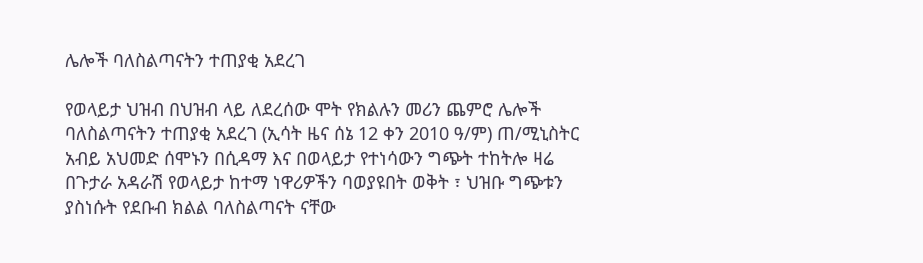ሌሎች ባለስልጣናትን ተጠያቂ አደረገ

የወላይታ ህዝብ በህዝብ ላይ ለደረሰው ሞት የክልሉን መሪን ጨምሮ ሌሎች ባለስልጣናትን ተጠያቂ አደረገ (ኢሳት ዜና ሰኔ 12 ቀን 2010 ዓ/ም) ጠ/ሚኒስትር አብይ አህመድ ሰሞኑን በሲዳማ እና በወላይታ የተነሳውን ግጭት ተከትሎ ዛሬ በጉታራ አዳራሽ የወላይታ ከተማ ነዋሪዎችን ባወያዩበት ወቅት ፣ ህዝቡ ግጭቱን ያስነሱት የደቡብ ክልል ባለስልጣናት ናቸው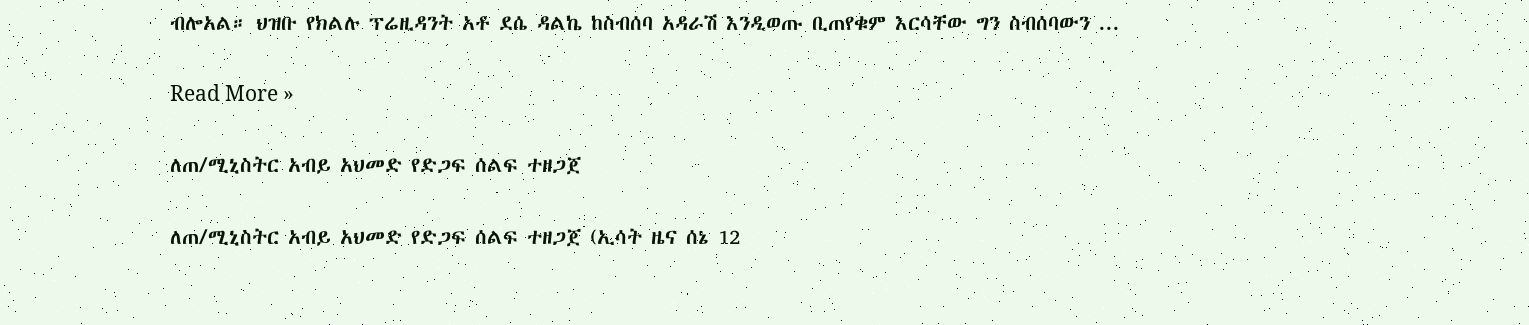ብሎአል። ህዝቡ የክልሉ ፕሬዚዳንት አቶ ደሴ ዳልኬ ከስብሰባ አዳራሽ እንዲወጡ ቢጠየቁም እርሳቸው ግን ስብሰባውን ...

Read More »

ለጠ/ሚኒስትር አብይ አህመድ የድጋፍ ሰልፍ ተዘጋጀ

ለጠ/ሚኒስትር አብይ አህመድ የድጋፍ ሰልፍ ተዘጋጀ (ኢሳት ዜና ሰኔ 12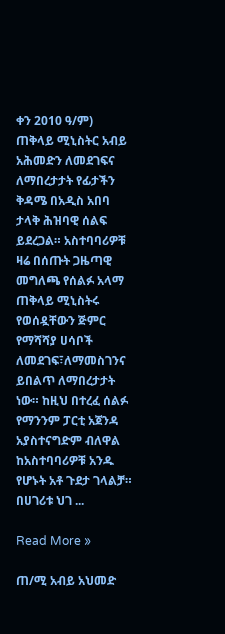ቀን 2010 ዓ/ም) ጠቅላይ ሚኒስትር አብይ አሕመድን ለመደገፍና ለማበረታታት የፊታችን ቅዳሜ በአዲስ አበባ ታላቅ ሕዝባዊ ሰልፍ ይደረጋል። አስተባባሪዎቹ ዛሬ በሰጡት ጋዜጣዊ መግለጫ የሰልፉ አላማ ጠቅላይ ሚኒስትሩ የወሰዷቸውን ጅምር የማሻሻያ ሀሳቦች ለመደገፍ፣ለማመስገንና ይበልጥ ለማበረታታት ነው። ከዚህ በተረፈ ሰልፉ የማንንም ፓርቲ አጀንዳ አያስተናግድም ብለዋል ከአስተባባሪዎቹ አንዱ የሆኑት አቶ ጉደታ ገላልቻ። በሀገሪቱ ህገ ...

Read More »

ጠ/ሚ አብይ አህመድ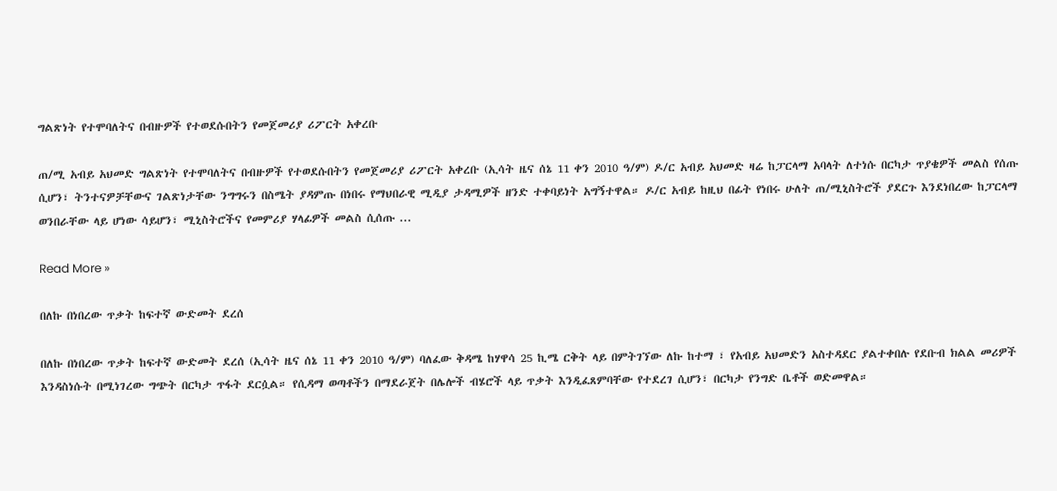ግልጽነት የተሞባለትና በብዙዎች የተወደሱበትን የመጀመሪያ ሪፖርት አቀረቡ

ጠ/ሚ አብይ አህመድ ግልጽነት የተሞባለትና በብዙዎች የተወደሱበትን የመጀመሪያ ሪፖርት አቀረቡ (ኢሳት ዜና ሰኔ 11 ቀን 2010 ዓ/ም) ዶ/ር አብይ አህመድ ዛሬ ከፓርላማ አባላት ለተነሱ በርካታ ጥያቄዎች መልስ የሰጡ ሲሆን፣ ትንተናዎቻቸውና ገልጽነታቸው ንግግሩን በስሜት ያዳምጡ በነበሩ የማህበራዊ ሚዲያ ታዳሚዎች ዘንድ ተቀባይነት አግኝተዋል። ዶ/ር አብይ ከዚህ በፊት የነበሩ ሁለት ጠ/ሚኒስትሮች ያደርጉ እንደነበረው ከፓርላማ ወንበራቸው ላይ ሆነው ሳይሆን፣ ሚኒስትሮችና የመምሪያ ሃላፊዎች መልስ ሲሰጡ ...

Read More »

በለኩ በነበረው ጥቃት ከፍተኛ ውድመት ደረሰ

በለኩ በነበረው ጥቃት ከፍተኛ ውድመት ደረሰ (ኢሳት ዜና ሰኔ 11 ቀን 2010 ዓ/ም) ባለፈው ቅዳሜ ከሃዋሳ 25 ኪሜ ርቅት ላይ በምትገኘው ለኩ ከተማ ፣ የአብይ አህመድን አስተዳደር ያልተቀበሉ የደቡብ ክልል መሪዎች እንዳስነሱት በሚነገረው ግጭት በርካታ ጥፋት ደርሷል። የሲዳማ ወጣቶችን በማደራጀት በሌሎች ብሄሮች ላይ ጥቃት እንዲፈጸምባቸው የተደረገ ሲሆን፣ በርካታ የንግድ ቤቶች ወድመዋል።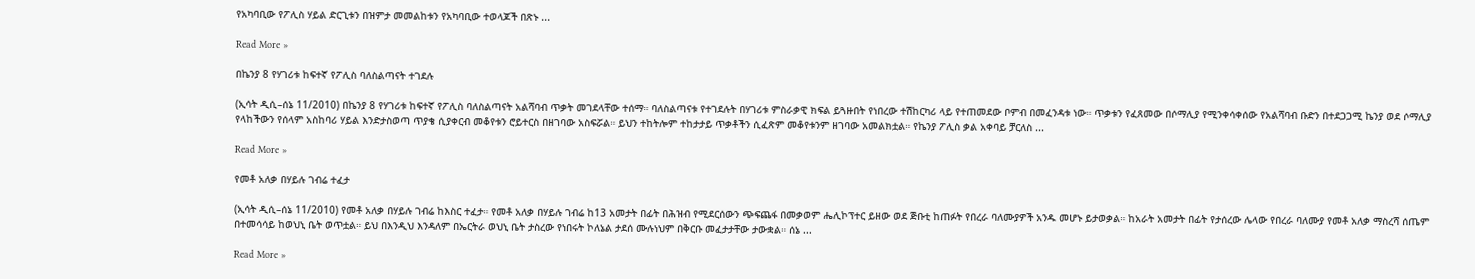የአካባቢው የፖሊስ ሃይል ድርጊቱን በዝምታ መመልከቱን የአካባቢው ተወላጆች በጽኑ ...

Read More »

በኬንያ 8 የሃገሪቱ ከፍተኛ የፖሊስ ባለስልጣናት ተገደሉ

(ኢሳት ዲሲ–ሰኔ 11/2010) በኬንያ 8 የሃገሪቱ ከፍተኛ የፖሊስ ባለስልጣናት አልሻባብ ጥቃት መገደላቸው ተሰማ። ባለስልጣናቱ የተገደሉት በሃገሪቱ ምስራቃዊ ክፍል ይጓዙበት የነበረው ተሽከርካሪ ላይ የተጠመደው ቦምብ በመፈንዳቱ ነው። ጥቃቱን የፈጸመው በሶማሊያ የሚንቀሳቀሰው የአልሻባብ ቡድን በተደጋጋሚ ኬንያ ወደ ሶማሊያ የላከችውን የሰላም አስከባሪ ሃይል እንድታስወጣ ጥያቄ ሲያቀርብ መቆየቱን ሮይተርስ በዘገባው አስፍሯል። ይህን ተከትሎም ተከታታይ ጥቃቶችን ሲፈጽም መቆየቱንም ዘገባው አመልክቷል። የኬንያ ፖሊስ ቃል አቀባይ ቻርለስ ...

Read More »

የመቶ አለቃ በሃይሉ ገብሬ ተፈታ

(ኢሳት ዲሲ–ሰኔ 11/2010) የመቶ አለቃ በሃይሉ ገብሬ ከእስር ተፈታ። የመቶ አለቃ በሃይሉ ገብሬ ከ13 አመታት በፊት በሕዝብ የሚደርሰውን ጭፍጨፋ በመቃወም ሔሊኮፕተር ይዘው ወደ ጅቡቲ ከጠፉት የበረራ ባለሙያዎች አንዱ መሆኑ ይታወቃል። ከአራት አመታት በፊት የታሰረው ሌላው የበረራ ባለሙያ የመቶ አለቃ ማስረሻ ሰጤም በተመሳሳይ ከወህኒ ቤት ወጥቷል። ይህ በእንዲህ እንዳለም በኤርትራ ወህኒ ቤት ታስረው የነበሩት ኮለኔል ታደሰ ሙሉነህም በቅርቡ መፈታታቸው ታውቋል። ሰኔ ...

Read More »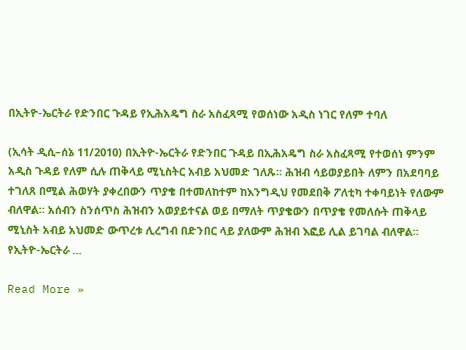በኢትዮ-ኤርትራ የድንበር ጉዳይ የኢሕአዴግ ስራ አስፈጻሚ የወሰነው አዲስ ነገር የለም ተባለ

(ኢሳት ዲሲ–ሰኔ 11/2010) በኢትዮ-ኤርትራ የድንበር ጉዳይ በኢሕአዴግ ስራ አስፈጻሚ የተወሰነ ምንም አዲስ ጉዳይ የለም ሲሉ ጠቅላይ ሚኒስትር አብይ አህመድ ገለጹ። ሕዝብ ሳይወያይበት ለምን በአደባባይ ተገለጸ በሚል ሕወሃት ያቀረበውን ጥያቄ በተመለከተም ከእንግዲህ የመደበቅ ፖለቲካ ተቀባይነት የለውም ብለዋል። አሰብን ስንሰጥስ ሕዝብን አወያይተናል ወይ በማለት ጥያቄውን በጥያቄ የመለሱት ጠቅላይ ሚኒስት አብይ አህመድ ውጥረቱ ሊረግብ በድንበር ላይ ያለውም ሕዝብ እፎይ ሊል ይገባል ብለዋል። የኢትዮ-ኤርትራ ...

Read More »